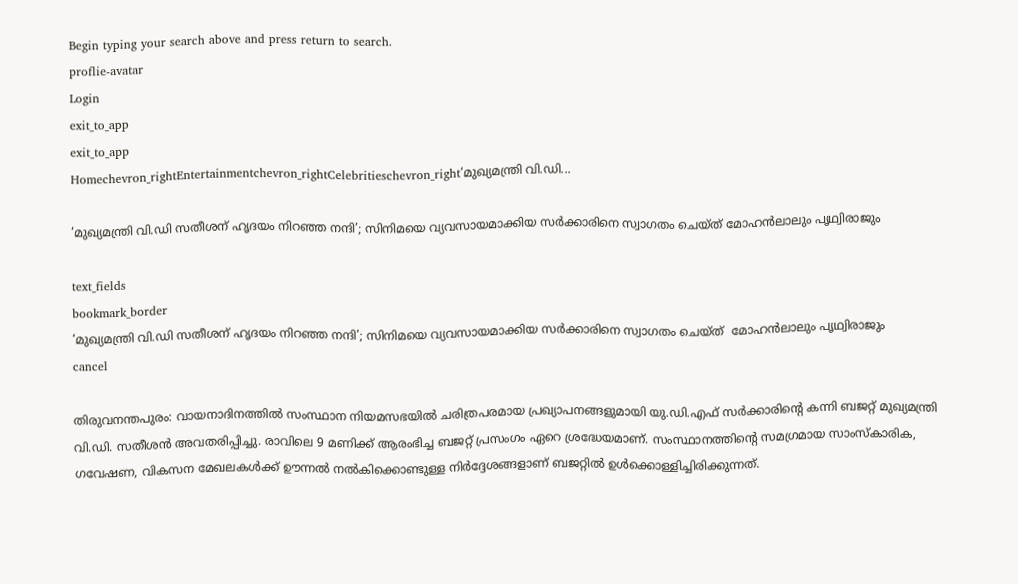Begin typing your search above and press return to search.
proflie-avatar
Login
exit_to_app
exit_to_app
Homechevron_rightEntertainmentchevron_rightCelebritieschevron_right‘മുഖ്യമന്ത്രി വി.ഡി...

‘മുഖ്യമന്ത്രി വി.ഡി സതീശന് ഹൃദയം നിറഞ്ഞ നന്ദി’; സിനിമയെ വ്യവസായമാക്കിയ സർക്കാരിനെ സ്വാഗതം ചെയ്ത് മോഹൻലാലും പൃഥ്വിരാജും

text_fields
bookmark_border
‘മുഖ്യമന്ത്രി വി.ഡി സതീശന് ഹൃദയം നിറഞ്ഞ നന്ദി’; സിനിമയെ വ്യവസായമാക്കിയ സർക്കാരിനെ സ്വാഗതം ചെയ്ത്  മോഹൻലാലും പൃഥ്വിരാജും
cancel

തിരുവനന്തപുരം: വായനാദിനത്തിൽ സംസ്ഥാന നിയമസഭയിൽ ചരിത്രപരമായ പ്രഖ്യാപനങ്ങളുമായി യു.ഡി.എഫ് സർക്കാരിന്റെ കന്നി ബജറ്റ് മുഖ്യമന്ത്രി വി.ഡി. സതീശൻ അവതരിപ്പിച്ചു. രാവിലെ 9 മണിക്ക് ആരംഭിച്ച ബജറ്റ് പ്രസംഗം ഏറെ ശ്രദ്ധേയമാണ്. സംസ്ഥാനത്തിന്റെ സമഗ്രമായ സാംസ്കാരിക, ഗവേഷണ, വികസന മേഖലകൾക്ക് ഊന്നൽ നൽകിക്കൊണ്ടുള്ള നിർദ്ദേശങ്ങളാണ് ബജറ്റിൽ ഉൾക്കൊള്ളിച്ചിരിക്കുന്നത്.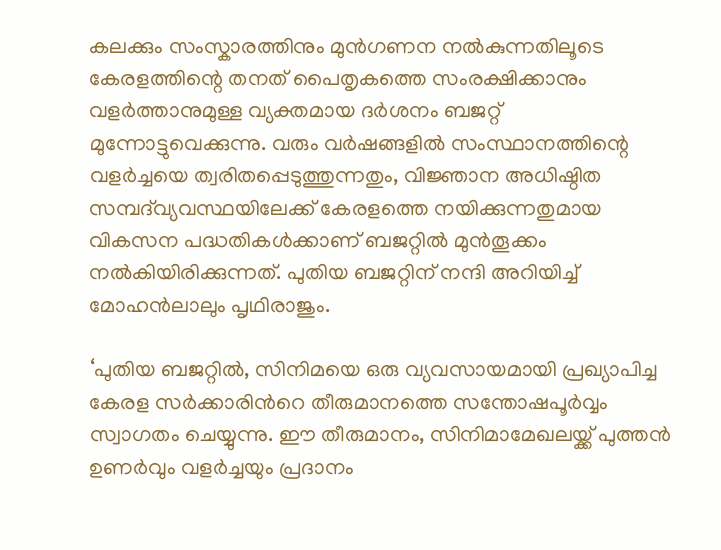കലക്കും സംസ്കാരത്തിനും മുൻഗണന നൽകുന്നതിലൂടെ കേരളത്തിന്റെ തനത് പൈതൃകത്തെ സംരക്ഷിക്കാനും വളർത്താനുമുള്ള വ്യക്തമായ ദർശനം ബജറ്റ് മുന്നോട്ടുവെക്കുന്നു. വരും വർഷങ്ങളിൽ സംസ്ഥാനത്തിന്റെ വളർച്ചയെ ത്വരിതപ്പെടുത്തുന്നതും, വിജ്ഞാന അധിഷ്ഠിത സമ്പദ്‌വ്യവസ്ഥയിലേക്ക് കേരളത്തെ നയിക്കുന്നതുമായ വികസന പദ്ധതികൾക്കാണ് ബജറ്റിൽ മുൻതൂക്കം നൽകിയിരിക്കുന്നത്. പുതിയ ബജറ്റിന് നന്ദി അറിയിച്ച് മോഹൻലാലും പൃഥിരാജും.

‘പുതിയ ബജറ്റില്‍, സിനിമയെ ഒരു വ്യവസായമായി പ്രഖ്യാപിച്ച കേരള സര്‍ക്കാരിന്‍റെ തീരുമാനത്തെ സന്തോഷപൂര്‍വ്വം സ്വാഗതം ചെയ്യുന്നു. ഈ തീരുമാനം, സിനിമാമേഖലയ്ക്ക് പുത്തന്‍ ഉണര്‍വും വളര്‍ച്ചയും പ്രദാനം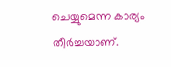ചെയ്യുമെന്ന കാര്യം തീര്‍ച്ചയാണ്‌.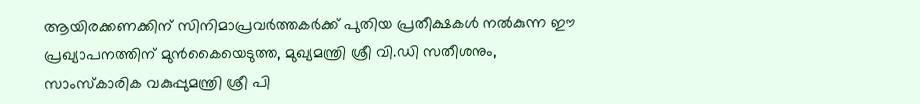ആയിരക്കണക്കിന്‌ സിനിമാപ്രവര്‍ത്തകര്‍ക്ക് പുതിയ പ്രതീക്ഷകള്‍ നല്‍കുന്ന ഈ പ്രഖ്യാപനത്തിന് മുന്‍കൈയെടുത്ത‌, മുഖ്യമന്ത്രി ശ്രീ വി.ഡി സതീശനും, സാംസ്കാരിക വകുപ്പുമന്ത്രി ശ്രീ പി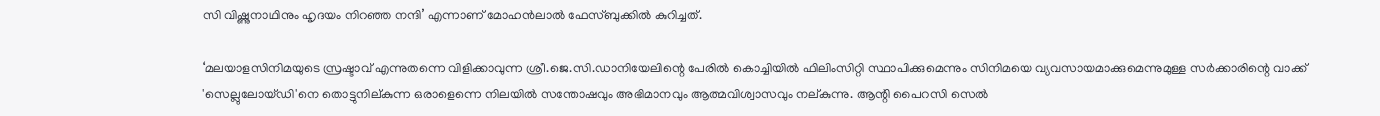സി വിഷ്ണുനാഥിനും ഹൃദയം നിറഞ്ഞ നന്ദി’ എന്നാണ് മോഹൻലാൽ ഫേസ്ബുക്കിൽ കുറിച്ചത്.

‘മലയാളസിനിമയുടെ സ്രഷ്ടാവ് എന്നുതന്നെ വിളിക്കാവുന്ന ശ്രീ.ജെ.സി.ഡാനിയേലിന്റെ പേരിൽ കൊച്ചിയിൽ ഫിലിംസിറ്റി സ്ഥാപിക്കുമെന്നും സിനിമയെ വ്യവസായമാക്കുമെന്നുമുള്ള സർക്കാരിന്റെ വാക്ക് 'സെല്ലുലോയ്ഡി'നെ തൊട്ടുനില്കുന്ന ഒരാളെന്നെ നിലയിൽ സന്തോഷവും അഭിമാനവും ആത്മവിശ്വാസവും നല്കുന്നു. ആന്റി പൈറസി സെൽ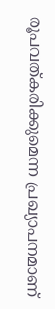രൂപവത്കരിക്കുമെന്ന പ്രഖ്യാപനമാണ്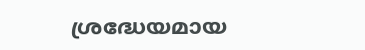ശ്രദ്ധേയമായ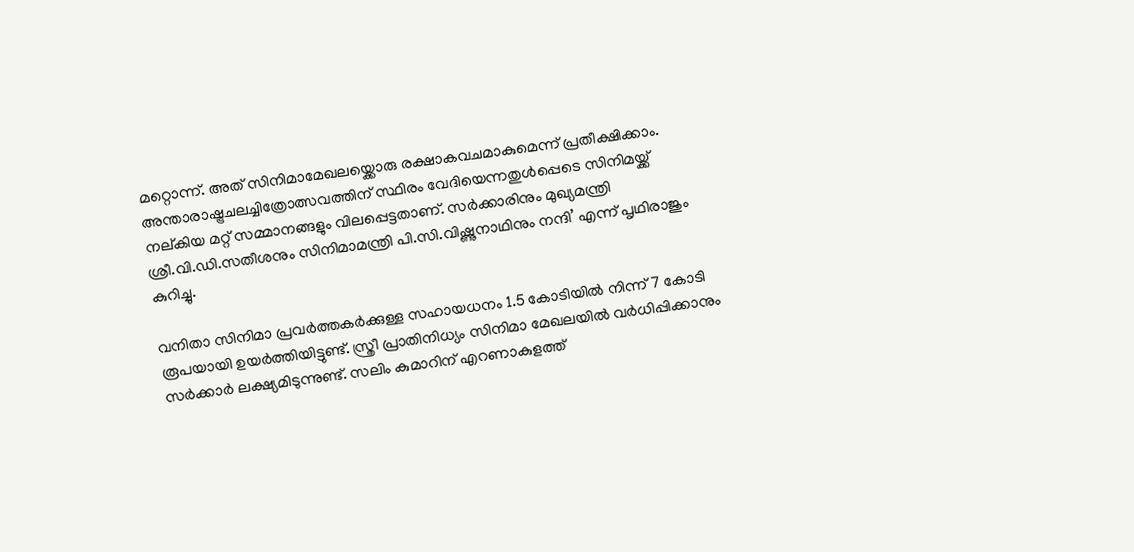മറ്റൊന്ന്. അത് സിനിമാമേഖലയ്ക്കൊരു രക്ഷാകവചമാകുമെന്ന് പ്രതീക്ഷിക്കാം. അന്താരാഷ്ട്രചലച്ചിത്രോത്സവത്തിന് സ്ഥിരം വേദിയെന്നതുൾപ്പെടെ സിനിമയ്ക്ക് നല്കിയ മറ്റ് സമ്മാനങ്ങളും വിലപ്പെട്ടതാണ്. സർക്കാരിനും മുഖ്യമന്ത്രി ശ്രീ.വി.ഡി.സതീശനും സിനിമാമന്ത്രി പി.സി.വിഷ്ണുനാഥിനും നന്ദി’ എന്ന് പൃഥിരാജും കുറിച്ചു.

വനിതാ സിനിമാ പ്രവർത്തകർക്കുള്ള സഹായധനം 1.5 കോടിയിൽ നിന്ന് 7 കോടി രൂപയായി ഉയർത്തിയിട്ടുണ്ട്. സ്ത്രീ പ്രാതിനിധ്യം സിനിമാ മേഖലയിൽ വർധിപ്പിക്കാനും സർക്കാർ ലക്ഷ്യമിടുന്നുണ്ട്. സലിം കുമാറിന് എറണാകുളത്ത്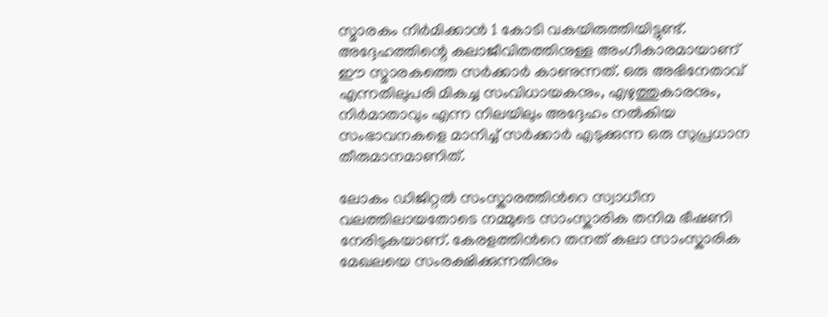സ്മാരകം നിർമിക്കാൻ 1 കോടി വകയിരുത്തിയിട്ടുണ്ട്. അദ്ദേഹത്തിന്റെ കലാജീവിതത്തിനുള്ള അംഗീകാരമായാണ് ഈ സ്മാരകത്തെ സർക്കാർ കാണുന്നത്. ഒരു അഭിനേതാവ് എന്നതിലുപരി മികച്ച സംവിധായകനും, എഴുത്തുകാരനും, നിർമാതാവും എന്ന നിലയിലും അദ്ദേഹം നൽകിയ സംഭാവനകളെ മാനിച്ച് സർക്കാർ എടുക്കുന്ന ഒരു സുപ്രധാന തീരുമാനമാണിത്.

ലോകം ഡിജിറ്റൽ സംസ്കാരത്തിന്‍റെ സ്വാധീന വലത്തിലായതോടെ നമ്മുടെ സാംസ്കാരിക തനിമ ഭീഷണി നേരിടുകയാണ്. കേരളത്തിന്‍റെ തനത് കലാ സാംസ്കാരിക മേഖലയെ സംരക്ഷിക്കുന്നതിനും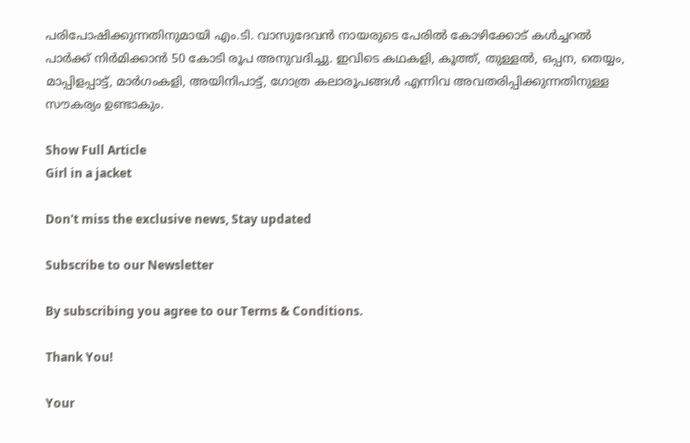പരിപോഷിക്കുന്നതിനുമായി എം.ടി. വാസുദേവൻ നായരുടെ പേരിൽ കോഴിക്കോട് കൾച്ചറൽ പാർക്ക് നിർമിക്കാൻ 50 കോടി രൂപ അനുവദിച്ചു. ഇവിടെ കഥകളി, കൂത്ത്, തുള്ളൽ, ഒപ്പന, തെയ്യം, മാപ്പിളപ്പാട്ട്, മാർഗംകളി, അയിനിപാട്ട്, ഗോത്ര കലാരൂപങ്ങൾ എന്നിവ അവതരിപ്പിക്കുന്നതിനുള്ള സൗകര്യം ഉണ്ടാകും.

Show Full Article
Girl in a jacket

Don't miss the exclusive news, Stay updated

Subscribe to our Newsletter

By subscribing you agree to our Terms & Conditions.

Thank You!

Your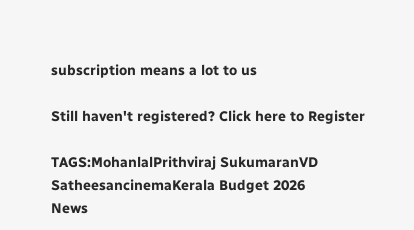subscription means a lot to us

Still haven't registered? Click here to Register

TAGS:MohanlalPrithviraj SukumaranVD SatheesancinemaKerala Budget 2026
News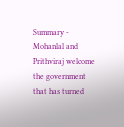Summary - Mohanlal and Prithviraj welcome the government that has turned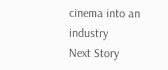cinema into an industry
Next Story